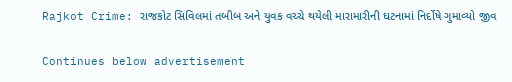Rajkot Crime: રાજકોટ સિવિલમાં તબીબ અને યુવક વચ્ચે થયેલી મારામારીની ઘટનામાં નિર્દોષે ગુમાવ્યો જીવ

Continues below advertisement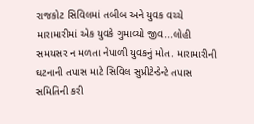રાજકોટ સિવિલમાં તબીબ અને યુવક વચ્ચે મારામારીમાં એક યુવકે ગુમાવ્યો જીવ...લોહી સમયસર ન મળતા નેપાળી યુવકનું મોત. મારામારીની ઘટનાની તપાસ માટે સિવિલ સુપ્રીટેન્ડેન્ટે તપાસ સમિતિની કરી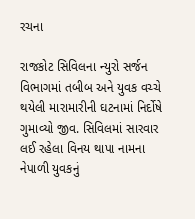રચના

રાજકોટ સિવિલના ન્યુરો સર્જન વિભાગમાં તબીબ અને યુવક વચ્ચે થયેલી મારામારીની ઘટનામાં નિર્દોષે ગુમાવ્યો જીવ. સિવિલમાં સારવાર લઈ રહેલા વિનય થાપા નામના નેપાળી યુવકનું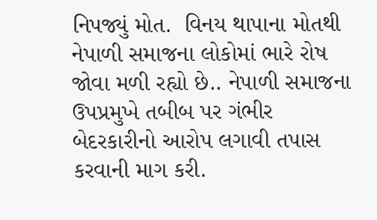નિપજ્યું મોત.  વિનય થાપાના મોતથી નેપાળી સમાજના લોકોમાં ભારે રોષ જોવા મળી રહ્યો છે.. નેપાળી સમાજના ઉપપ્રમુખે તબીબ પર ગંભીર બેદરકારીનો આરોપ લગાવી તપાસ કરવાની માગ કરી.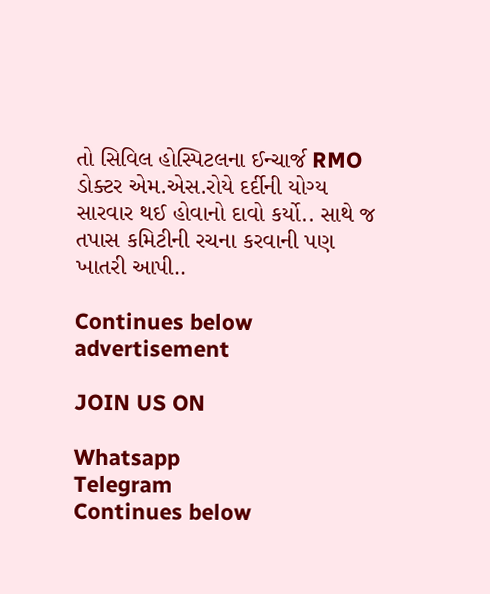તો સિવિલ હોસ્પિટલના ઈન્ચાર્જ RMO ડોક્ટર એમ.એસ.રોયે દર્દીની યોગ્ય સારવાર થઈ હોવાનો દાવો કર્યો.. સાથે જ તપાસ કમિટીની રચના કરવાની પણ ખાતરી આપી..

Continues below advertisement

JOIN US ON

Whatsapp
Telegram
Continues below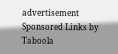advertisement
Sponsored Links by Taboola